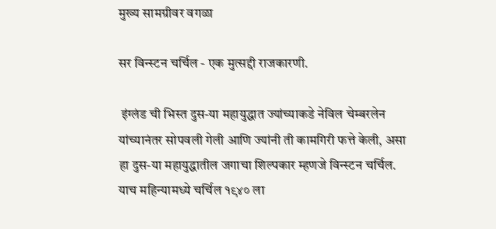मुख्य सामग्रीवर वगळा

सर विन्स्टन चर्चिल - एक मुत्सद्दी राजकारणी.

 इंग्लंड ची भिस्त दुस-या महायुद्धात ज्यांच्याकडे नेविल चेम्बरलेन यांच्यानंतर सोपवली गेली आणि ज्यांनी ती कामगिरी फत्ते केली, असा हा दुस-या महायुद्धातील जगाचा शिल्पकार म्हणजे विन्स्टन चर्चिल. याच महिन्यामध्ये चर्चिल १९४० ला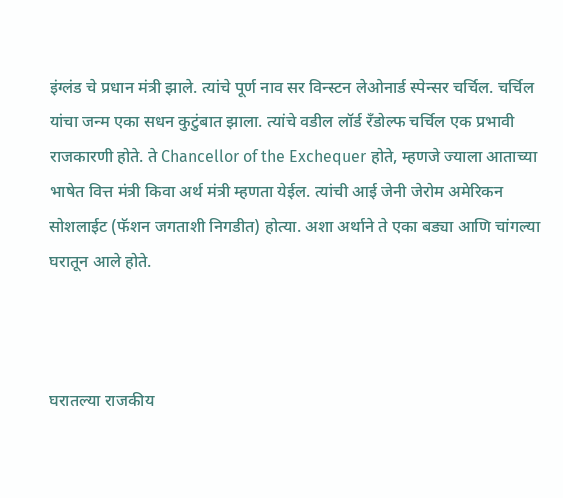इंग्लंड चे प्रधान मंत्री झाले. त्यांचे पूर्ण नाव सर विन्स्टन लेओनार्ड स्पेन्सर चर्चिल. चर्चिल यांचा जन्म एका सधन कुटुंबात झाला. त्यांचे वडील लॉर्ड रँडोल्फ चर्चिल एक प्रभावी राजकारणी होते. ते Chancellor of the Exchequer होते, म्हणजे ज्याला आताच्या भाषेत वित्त मंत्री किवा अर्थ मंत्री म्हणता येईल. त्यांची आई जेनी जेरोम अमेरिकन सोशलाईट (फॅशन जगताशी निगडीत) होत्या. अशा अर्थाने ते एका बड्या आणि चांगल्या घरातून आले होते.



घरातल्या राजकीय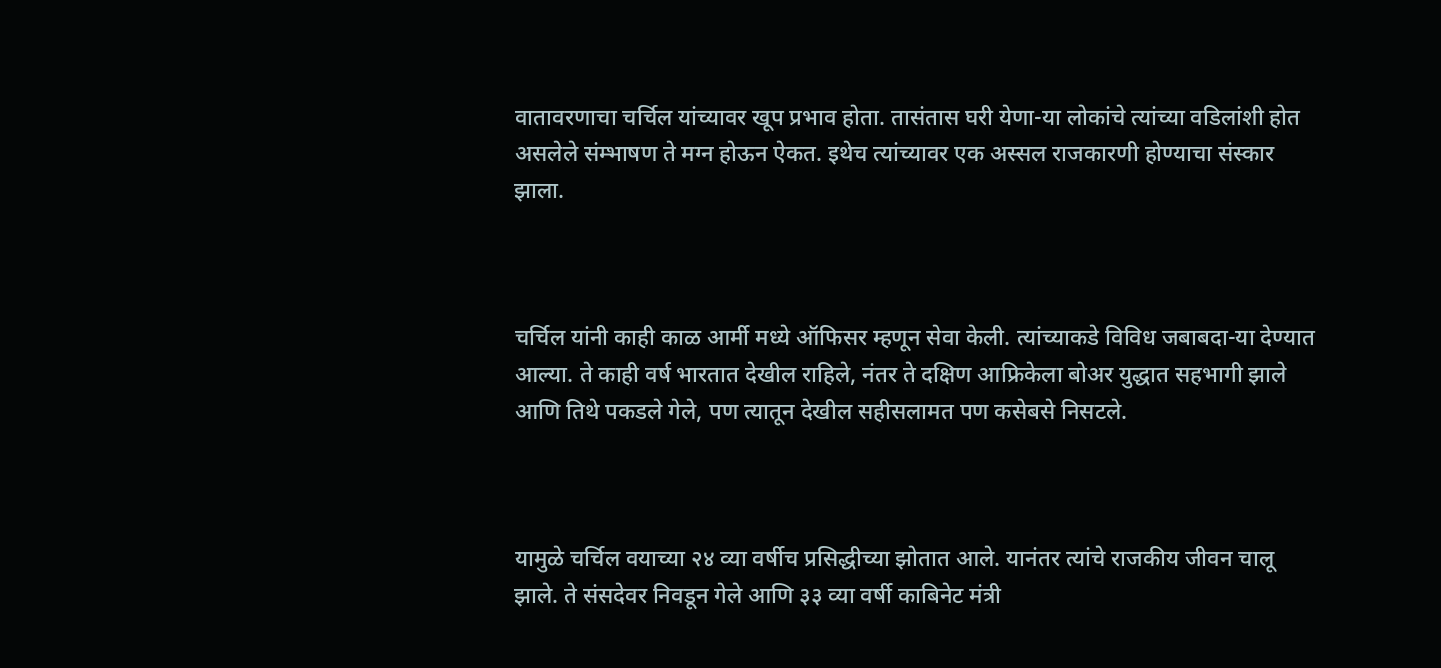वातावरणाचा चर्चिल यांच्यावर खूप प्रभाव होता. तासंतास घरी येणा-या लोकांचे त्यांच्या वडिलांशी होत असलेले संम्भाषण ते मग्न होऊन ऐकत. इथेच त्यांच्यावर एक अस्सल राजकारणी होण्याचा संस्कार झाला.



चर्चिल यांनी काही काळ आर्मी मध्ये ऑफिसर म्हणून सेवा केली. त्यांच्याकडे विविध जबाबदा-या देण्यात आल्या. ते काही वर्ष भारतात देखील राहिले, नंतर ते दक्षिण आफ्रिकेला बोअर युद्धात सहभागी झाले आणि तिथे पकडले गेले, पण त्यातून देखील सहीसलामत पण कसेबसे निसटले.



यामुळे चर्चिल वयाच्या २४ व्या वर्षीच प्रसिद्धीच्या झोतात आले. यानंतर त्यांचे राजकीय जीवन चालू झाले. ते संसदेवर निवडून गेले आणि ३३ व्या वर्षी काबिनेट मंत्री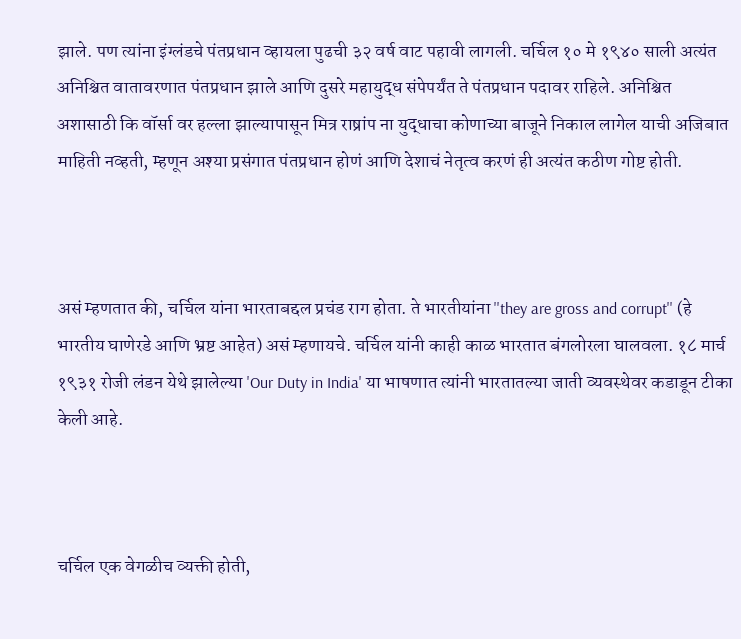झाले. पण त्यांना इंग्लंडचे पंतप्रधान व्हायला पुढची ३२ वर्ष वाट पहावी लागली. चर्चिल १० मे १९४० साली अत्यंत अनिश्चित वातावरणात पंतप्रधान झाले आणि दुसरे महायुद्ध संपेपर्यंत ते पंतप्रधान पदावर राहिले. अनिश्चित अशासाठी कि वॉर्सा वर हल्ला झाल्यापासून मित्र राष्रांप ना युद्धाचा कोणाच्या बाजूने निकाल लागेल याची अजिबात माहिती नव्हती, म्हणून अश्या प्रसंगात पंतप्रधान होणं आणि देशाचं नेतृत्व करणं ही अत्यंत कठीण गोष्ट होती.



असं म्हणतात की, चर्चिल यांना भारताबद्दल प्रचंड राग होता. ते भारतीयांना ''they are gross and corrupt'' (हे भारतीय घाणेरडे आणि भ्रष्ट आहेत) असं म्हणायचे. चर्चिल यांनी काही काळ भारतात बंगलोरला घालवला. १८ मार्च १९३१ रोजी लंडन येथे झालेल्या 'Our Duty in India' या भाषणात त्यांनी भारतातल्या जाती व्यवस्थेवर कडाडून टीका केली आहे.



चर्चिल एक वेगळीच व्यक्ती होती,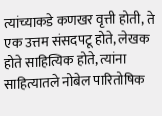त्यांच्याकडे कणखर वृत्ती होती, ते एक उत्तम संसदपटू होते, लेखक होते साहित्यिक होते, त्यांना साहित्यातले नोबेल पारितोषिक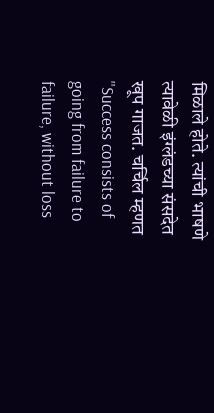मिळाले होते. त्यांची भाषणे त्यावेळी इंग्लंडच्या संसदेत खूप गाजत. चर्चिल म्हणत ''Success consists of going from failure to failure, without loss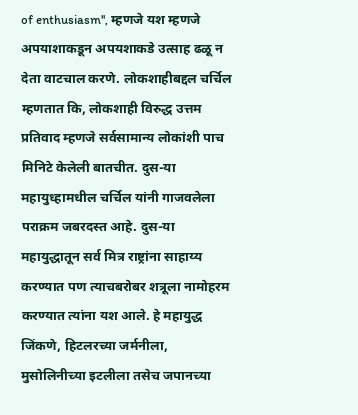of enthusiasm'', म्हणजे यश म्हणजे अपयाशाकडून अपयशाकडे उत्साह ढळू न देता वाटचाल करणे. लोकशाहीबद्दल चर्चिल म्हणतात कि, लोकशाही विरुद्ध उत्तम प्रतिवाद म्हणजे सर्वसामान्य लोकांशी पाच मिनिटे केलेली बातचीत. दुस-या महायुध्हामधील चर्चिल यांनी गाजवलेला पराक्रम जबरदस्त आहे. दुस-या महायुद्धातून सर्व मित्र राष्ट्रांना साहाय्य करण्यात पण त्याचबरोबर शत्रूला नामोहरम करण्यात त्यांना यश आले. हे महायुद्ध जिंकणे, हिटलरच्या जर्मनीला, मुसोलिनीच्या इटलीला तसेच जपानच्या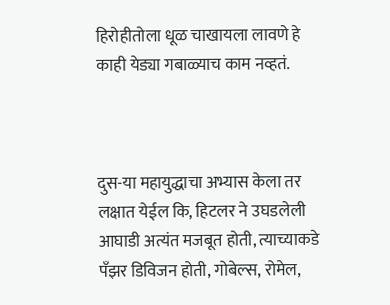हिरोहीतोला धूळ चाखायला लावणे हे काही येड्या गबाळ्याच काम नव्हतं.



दुस-या महायुद्धाचा अभ्यास केला तर लक्षात येईल कि, हिटलर ने उघडलेली आघाडी अत्यंत मजबूत होती, त्याच्याकडे पँझर डिविजन होती, गोबेल्स, रोमेल,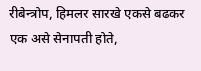रीबेन्त्रोप, हिमलर सारखे एकसे बढकर एक असे सेनापती होते,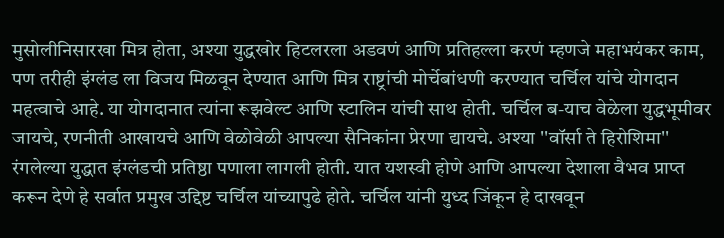मुसोलीनिसारखा मित्र होता, अश्या युद्धखोर हिटलरला अडवणं आणि प्रतिहल्ला करणं म्हणजे महाभयंकर काम, पण तरीही इंग्लंड ला विजय मिळवून देण्यात आणि मित्र राष्ट्रांची मोर्चेबांधणी करण्यात चर्चिल यांचे योगदान महत्वाचे आहे. या योगदानात त्यांना रूझवेल्ट आणि स्टालिन यांची साथ होती. चर्चिल ब-याच वेळेला युद्धभूमीवर जायचे, रणनीती आखायचे आणि वेळोवेळी आपल्या सैनिकांना प्रेरणा द्यायचे. अश्या ''वॉर्सा ते हिरोशिमा'' रंगलेल्या युद्धात इंग्लंडची प्रतिष्ठा पणाला लागली होती. यात यशस्वी होणे आणि आपल्या देशाला वैभव प्राप्त करून देणे हे सर्वात प्रमुख उद्दिष्ट चर्चिल यांच्यापुढे होते. चर्चिल यांनी युध्द जिंकून हे दाखवून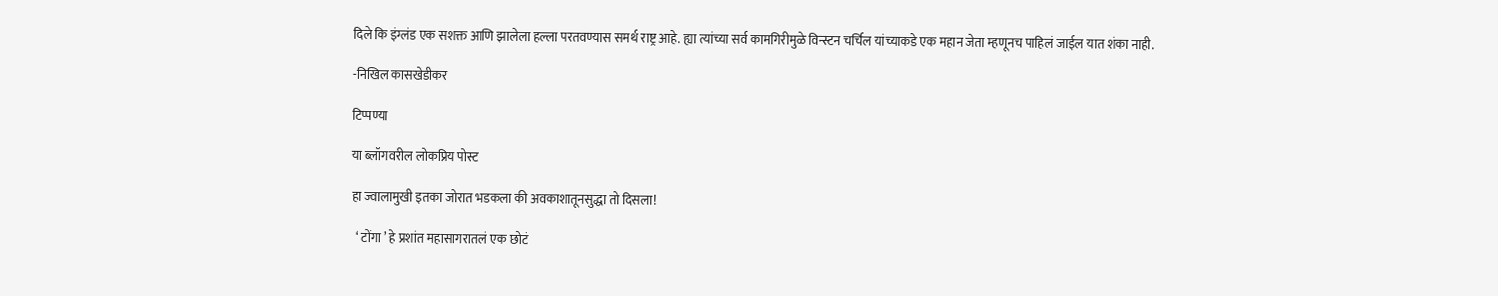दिले कि इंग्लंड एक सशक्त आणि झालेला हल्ला परतवण्यास समर्थ राष्ट्र आहे. ह्या त्यांच्या सर्व कामगिरीमुळे विन्स्टन चर्चिल यांच्याकडे एक महान जेता म्हणूनच पाहिलं जाईल यात शंका नाही.

-निखिल कासखेडीकर

टिप्पण्या

या ब्लॉगवरील लोकप्रिय पोस्ट

हा ज्वालामुखी इतका जोरात भडकला की अवकाशातूनसुद्धा तो दिसला!

  ‘ टोंगा ’ हे प्रशांत महासागरातलं एक छोटं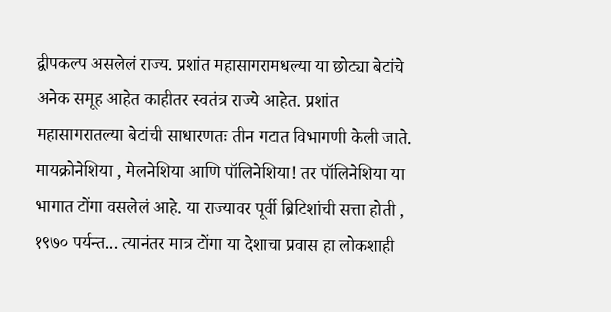द्वीपकल्प असलेलं राज्य. प्रशांत महासागरामधल्या या छोट्या बेटांचे अनेक समूह आहेत काहीतर स्वतंत्र राज्ये आहेत. प्रशांत महासागरातल्या बेटांची साधारणतः तीन गटात विभागणी केली जाते. मायक्रोनेशिया , मेलनेशिया आणि पॉलिनेशिया! तर पॉलिनेशिया या भागात टोंगा वसलेलं आहे. या राज्यावर पूर्वी ब्रिटिशांची सत्ता होती , १९७० पर्यन्त... त्यानंतर मात्र टोंगा या देशाचा प्रवास हा लोकशाही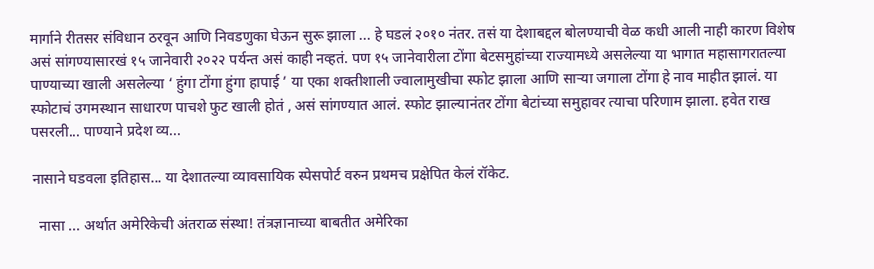मार्गाने रीतसर संविधान ठरवून आणि निवडणुका घेऊन सुरू झाला ... हे घडलं २०१० नंतर. तसं या देशाबद्दल बोलण्याची वेळ कधी आली नाही कारण विशेष असं सांगण्यासारखं १५ जानेवारी २०२२ पर्यन्त असं काही नव्हतं. पण १५ जानेवारीला टोंगा बेटसमुहांच्या राज्यामध्ये असलेल्या या भागात महासागरातल्या पाण्याच्या खाली असलेल्या ‘ हुंगा टोंगा हुंगा हापाई ’ या एका शक्तीशाली ज्वालामुखीचा स्फोट झाला आणि सार्‍या जगाला टोंगा हे नाव माहीत झालं. या स्फोटाचं उगमस्थान साधारण पाचशे फुट खाली होतं , असं सांगण्यात आलं. स्फोट झाल्यानंतर टोंगा बेटांच्या समुहावर त्याचा परिणाम झाला. हवेत राख पसरली... पाण्याने प्रदेश व्य...

नासाने घडवला इतिहास... या देशातल्या व्यावसायिक स्पेसपोर्ट वरुन प्रथमच प्रक्षेपित केलं रॉकेट.

  नासा ... अर्थात अमेरिकेची अंतराळ संस्था! तंत्रज्ञानाच्या बाबतीत अमेरिका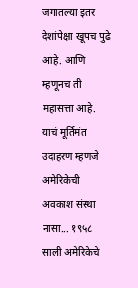जगातल्या इतर देशांपेक्षा खूपच पुढे आहे. आणि म्हणूनच ती महासत्ता आहे. याचं मूर्तिमंत उदाहरण म्हणजे अमेरिकेची अवकाश संस्था नासा... १९५८ साली अमेरिकेचे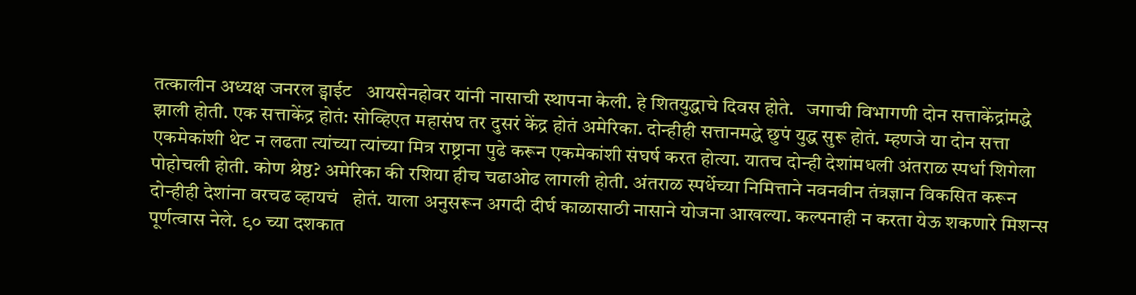तत्कालीन अध्यक्ष जनरल ड्वाईट   आयसेनहोवर यांनी नासाची स्थापना केली. हे शितयुद्धाचे दिवस होते.   जगाची विभागणी दोन सत्ताकेंद्रांमद्धे झाली होती. एक सत्ताकेंद्र होतं: सोव्हिएत महासंघ तर दुसरं केंद्र होतं अमेरिका. दोन्हीही सत्तानमद्धे छुपं युद्ध सुरू होतं. म्हणजे या दोन सत्ता एकमेकांशी थेट न लढता त्यांच्या त्यांच्या मित्र राष्ट्राना पुढे करून एकमेकांशी संघर्ष करत होत्या. यातच दोन्ही देशांमधली अंतराळ स्पर्धा शिगेला पोहोचली होती. कोण श्रेष्ठ? अमेरिका की रशिया हीच चढाओढ लागली होती. अंतराळ स्पर्धेच्या निमित्ताने नवनवीन तंत्रज्ञान विकसित करून दोन्हीही देशांना वरचढ व्हायचं   होतं. याला अनुसरून अगदी दीर्घ काळासाठी नासाने योजना आखल्या. कल्पनाही न करता येऊ शकणारे मिशन्स पूर्णत्वास नेले. ९० च्या दशकात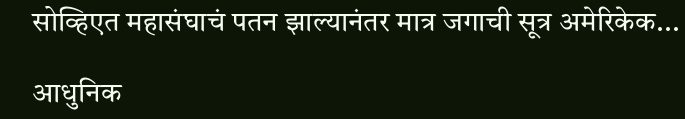सोव्हिएत महासंघाचं पतन झाल्यानंतर मात्र जगाची सूत्र अमेरिकेक...

आधुनिक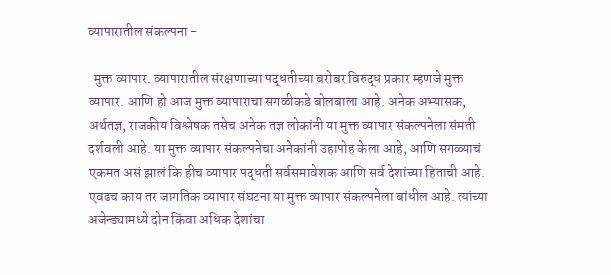व्यापारातील संकल्पना -

  मुक्त व्यापार. व्यापारातील संरक्षणाच्या पद्धतीच्या बरोबर विरुद्ध प्रकार म्हणजे मुक्त व्यापार. आणि हो आज मुक्त व्यापाराचा सगळीकडे बोलबाला आहे. अनेक अभ्यासक, अर्थतज्ञ, राजकीय विश्लेषक तसेच अनेक तज्ञ लोकांनी या मुक्त व्यापार संकल्पनेला संमती दर्शवली आहे. या मुक्त व्यापार संकल्पनेचा अनेकांनी उहापोह केला आहे, आणि सगळ्याचं एकमत असं झालं कि हीच व्यापार पद्धती सर्वसमावेशक आणि सर्व देशांच्या हिताची आहे. एवढच काय तर जागतिक व्यापार संघटना या मुक्त व्यापार संकल्पनेला बांधील आहे. त्यांच्या अजेन्ड्यामध्ये दोन किंवा अधिक देशांचा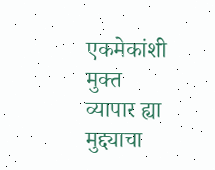एकमेकांशी मुक्त व्यापार ह्या मुद्द्याचा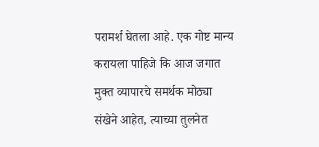परामर्श घेतला आहे. एक गोष्ट मान्य करायला पाहिजे कि आज जगात मुक्त व्यापारचे समर्थक मोठ्या संखेने आहेत, त्याच्या तुलनेत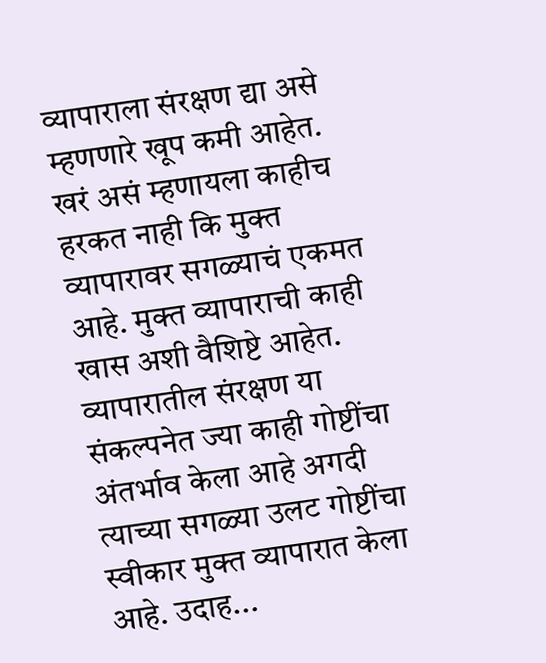व्यापाराला संरक्षण द्या असे म्हणणारे खूप कमी आहेत. खरं असं म्हणायला काहीच हरकत नाही कि मुक्त व्यापारावर सगळ्याचं एकमत आहे. मुक्त व्यापाराची काही खास अशी वैशिष्टे आहेत. व्यापारातील संरक्षण या संकल्पनेत ज्या काही गोष्टींचा अंतर्भाव केला आहे अगदी त्याच्या सगळ्या उलट गोष्टींचा स्वीकार मुक्त व्यापारात केला आहे. उदाह...